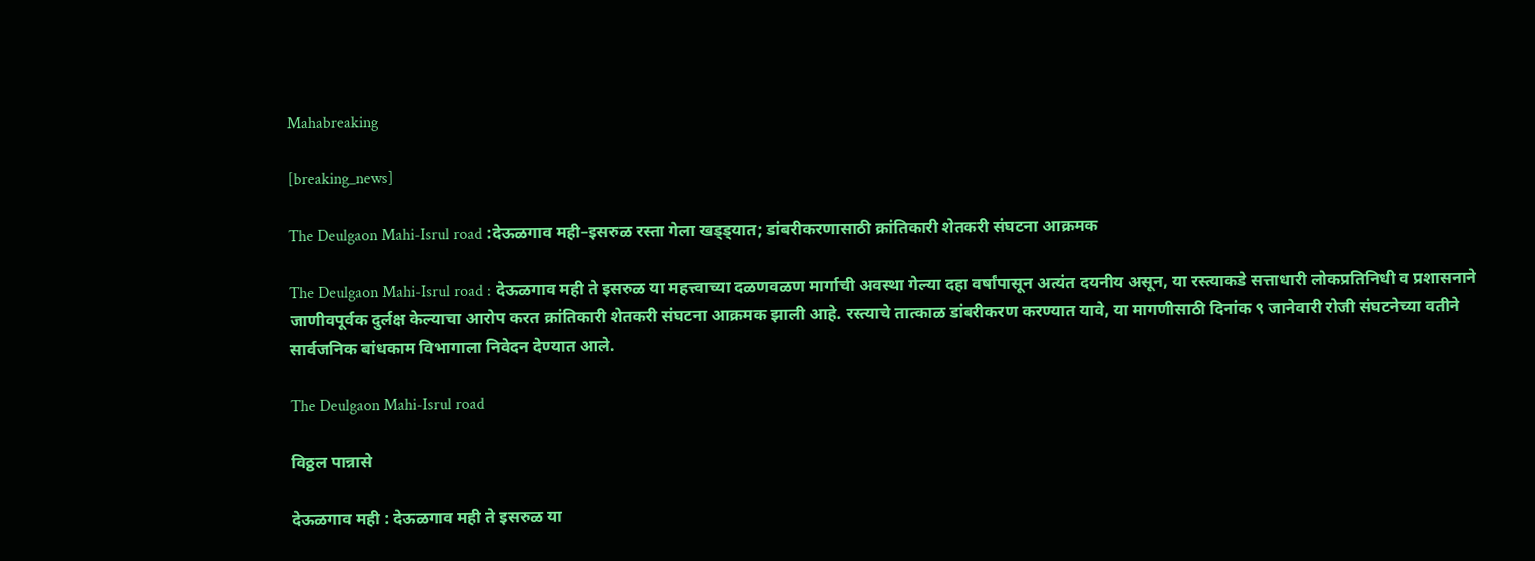Mahabreaking

[breaking_news]

The Deulgaon Mahi-Isrul road :देऊळगाव मही–इसरुळ रस्ता गेला खड्ड्यात; डांबरीकरणासाठी क्रांतिकारी शेतकरी संघटना आक्रमक

The Deulgaon Mahi-Isrul road : देऊळगाव मही ते इसरुळ या महत्त्वाच्या दळणवळण मार्गाची अवस्था गेल्या दहा वर्षांपासून अत्यंत दयनीय असून, या रस्त्याकडे सत्ताधारी लोकप्रतिनिधी व प्रशासनाने जाणीवपूर्वक दुर्लक्ष केल्याचा आरोप करत क्रांतिकारी शेतकरी संघटना आक्रमक झाली आहे. रस्त्याचे तात्काळ डांबरीकरण करण्यात यावे, या मागणीसाठी दिनांक ९ जानेवारी रोजी संघटनेच्या वतीने सार्वजनिक बांधकाम विभागाला निवेदन देण्यात आले.

The Deulgaon Mahi-Isrul road

विठ्ठल पान्नासे

देऊळगाव मही : देऊळगाव मही ते इसरुळ या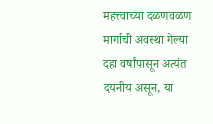महत्त्वाच्या दळणवळण मार्गाची अवस्था गेल्या दहा वर्षांपासून अत्यंत दयनीय असून, या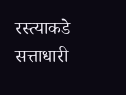रस्त्याकडे सत्ताधारी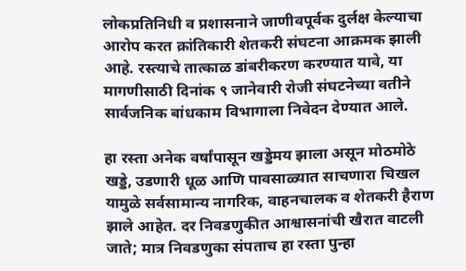लोकप्रतिनिधी व प्रशासनाने जाणीवपूर्वक दुर्लक्ष केल्याचा आरोप करत क्रांतिकारी शेतकरी संघटना आक्रमक झाली आहे. रस्त्याचे तात्काळ डांबरीकरण करण्यात यावे, या मागणीसाठी दिनांक ९ जानेवारी रोजी संघटनेच्या वतीने सार्वजनिक बांधकाम विभागाला निवेदन देण्यात आले.

हा रस्ता अनेक वर्षांपासून खड्डेमय झाला असून मोठमोठे खड्डे, उडणारी धूळ आणि पावसाळ्यात साचणारा चिखल यामुळे सर्वसामान्य नागरिक, वाहनचालक व शेतकरी हैराण झाले आहेत. दर निवडणुकीत आश्वासनांची खैरात वाटली जाते; मात्र निवडणुका संपताच हा रस्ता पुन्हा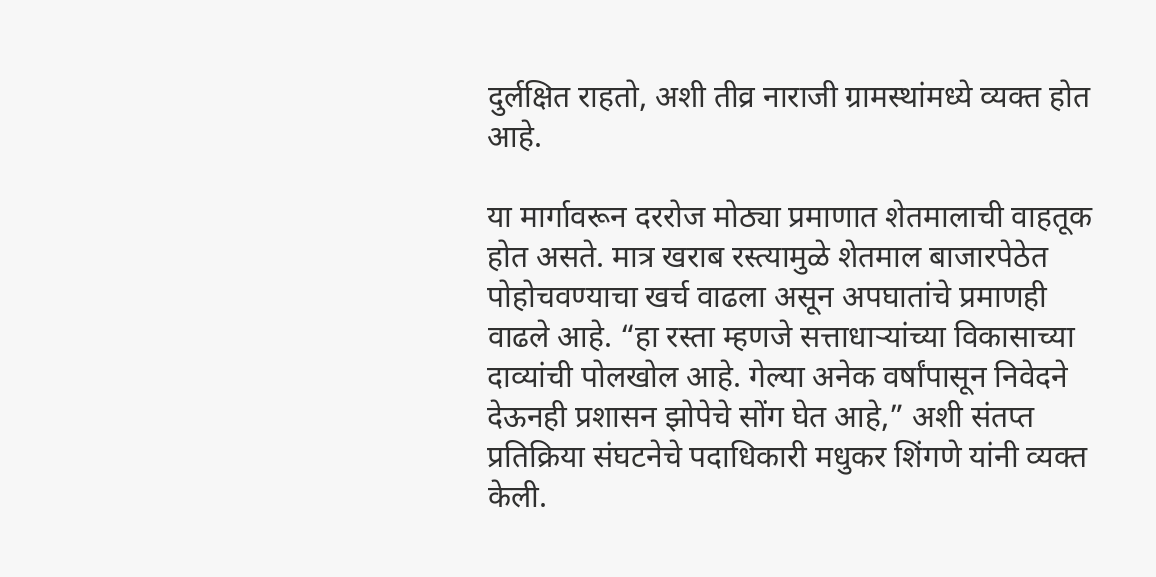दुर्लक्षित राहतो, अशी तीव्र नाराजी ग्रामस्थांमध्ये व्यक्त होत आहे.

या मार्गावरून दररोज मोठ्या प्रमाणात शेतमालाची वाहतूक होत असते. मात्र खराब रस्त्यामुळे शेतमाल बाजारपेठेत पोहोचवण्याचा खर्च वाढला असून अपघातांचे प्रमाणही वाढले आहे. “हा रस्ता म्हणजे सत्ताधाऱ्यांच्या विकासाच्या दाव्यांची पोलखोल आहे. गेल्या अनेक वर्षांपासून निवेदने देऊनही प्रशासन झोपेचे सोंग घेत आहे,” अशी संतप्त प्रतिक्रिया संघटनेचे पदाधिकारी मधुकर शिंगणे यांनी व्यक्त केली.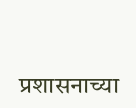प्रशासनाच्या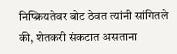निष्क्रियतेवर बोट ठेवत त्यांनी सांगितले की, शेतकरी संकटात असताना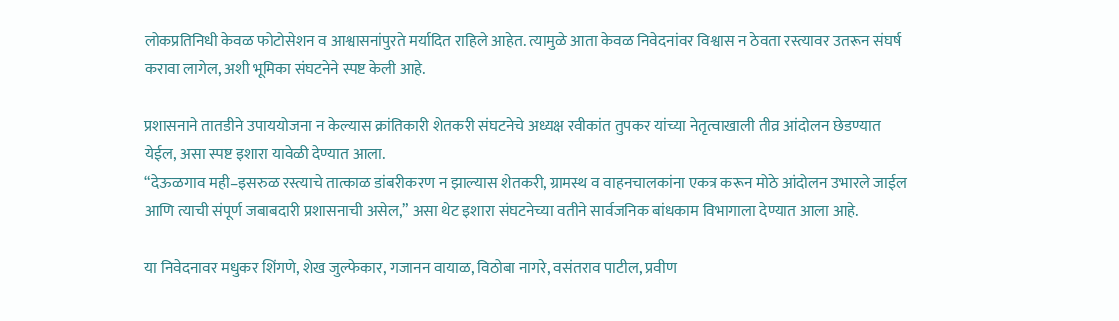लोकप्रतिनिधी केवळ फोटोसेशन व आश्वासनांपुरते मर्यादित राहिले आहेत. त्यामुळे आता केवळ निवेदनांवर विश्वास न ठेवता रस्त्यावर उतरून संघर्ष करावा लागेल, अशी भूमिका संघटनेने स्पष्ट केली आहे.

प्रशासनाने तातडीने उपाययोजना न केल्यास क्रांतिकारी शेतकरी संघटनेचे अध्यक्ष रवीकांत तुपकर यांच्या नेतृत्वाखाली तीव्र आंदोलन छेडण्यात येईल, असा स्पष्ट इशारा यावेळी देण्यात आला.
“देऊळगाव मही–इसरुळ रस्त्याचे तात्काळ डांबरीकरण न झाल्यास शेतकरी, ग्रामस्थ व वाहनचालकांना एकत्र करून मोठे आंदोलन उभारले जाईल आणि त्याची संपूर्ण जबाबदारी प्रशासनाची असेल,” असा थेट इशारा संघटनेच्या वतीने सार्वजनिक बांधकाम विभागाला देण्यात आला आहे.

या निवेदनावर मधुकर शिंगणे, शेख जुल्फेकार, गजानन वायाळ, विठोबा नागरे, वसंतराव पाटील, प्रवीण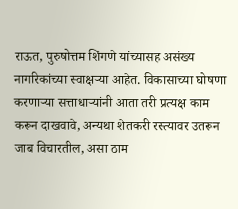राऊत, पुरुषोत्तम शिंगणे यांच्यासह असंख्य नागरिकांच्या स्वाक्षऱ्या आहेत. विकासाच्या घोषणा करणाऱ्या सत्ताधाऱ्यांनी आता तरी प्रत्यक्ष काम करून दाखवावे, अन्यथा शेतकरी रस्त्यावर उतरून जाब विचारतील, असा ठाम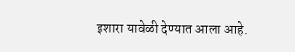इशारा यावेळी देण्यात आला आहे.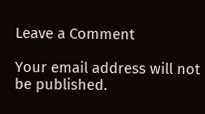Leave a Comment

Your email address will not be published.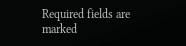Required fields are marked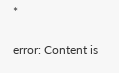*

error: Content is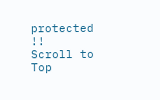protected !!
Scroll to Top